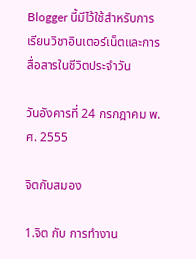Blogger นี้มีไว้ใช้สำหรับการเรียนวิชาอินเตอร์เน็ตและการสื่อสารในชีวิตประจำวัน

วันอังคารที่ 24 กรกฎาคม พ.ศ. 2555

จิตกับสมอง

1.จิต กับ การทำงาน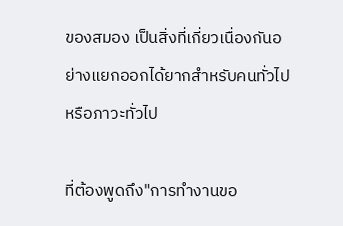ของสมอง เป็นสิ่งที่เกี่ยวเนื่องกันอย่างแยกออกได้ยากสำหรับคนทั่วไปหรือภาวะทั่วไป

ที่ต้องพูดถึง"การทำงานขอ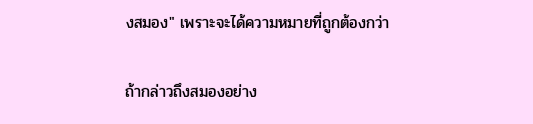งสมอง" เพราะจะได้ความหมายที่ถูกต้องกว่า

ถ้ากล่าวถึงสมองอย่าง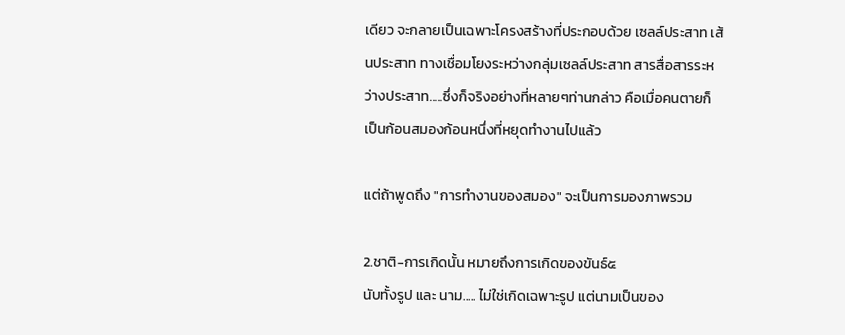เดียว จะกลายเป็นเฉพาะโครงสร้างที่ประกอบด้วย เซลล์ประสาท เส้นประสาท ทางเชื่อมโยงระหว่างกลุ่มเซลล์ประสาท สารสื่อสารระหว่างประสาท.....ซึ่งก็จริงอย่างที่หลายๆท่านกล่าว คือเมื่อคนตายก็เป็นก้อนสมองก้อนหนึ่งที่หยุดทำงานไปแล้ว

แต่ถ้าพูดถึง "การทำงานของสมอง" จะเป็นการมองภาพรวม

2.ชาติ-การเกิดนั้น หมายถึงการเกิดของขันธ์๕
นับทั้งรูป และ นาม..... ไม่ใช่เกิดเฉพาะรูป แต่นามเป็นของ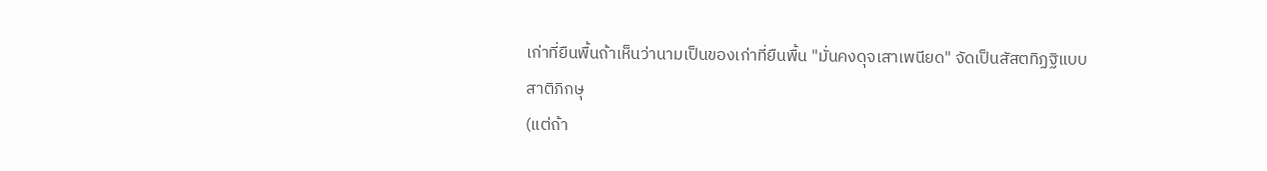เก่าที่ยืนพื้นถ้าเห็นว่านามเป็นของเก่าที่ยืนพื้น "มั่นคงดุจเสาเพนียด" จัดเป็นสัสตทิฏฐิแบบสาติภิกษุ
(แต่ถ้า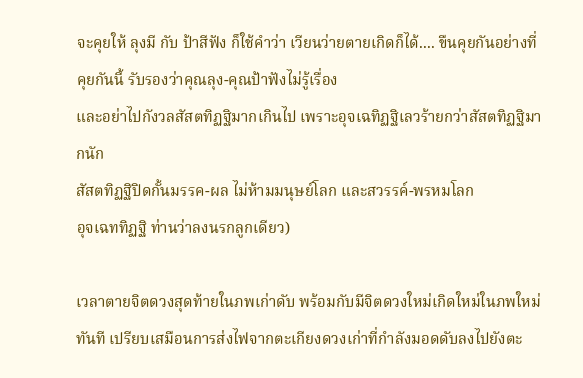จะคุยให้ ลุงมี กับ ป้าสีฟัง ก็ใช้คำว่า เวียนว่ายตายเกิดก็ได้.... ขืนคุยกันอย่างที่คุยกันนี้ รับรองว่าคุณลุง-คุณป้าฟังไม่รู้เรื่อง
และอย่าไปกังวลสัสตทิฏฐิมากเกินไป เพราะอุจเฉทิฏฐิเลวร้ายกว่าสัสตทิฏฐิมากนัก
สัสตทิฏฐิปิดกั้นมรรค-ผล ไม่ห้ามมนุษย์โลก และสวรรค์-พรหมโลก
อุจเฉททิฏฐิ ท่านว่าลงนรกลูกเดียว)

เวลาตายจิตดวงสุดท้ายในภพเก่าดับ พร้อมกับมีจิตดวงใหม่เกิดใหม่ในภพใหม่ทันที เปรียบเสมือนการส่งไฟจากตะเกียงดวงเก่าที่กำลังมอดดับลงไปยังตะ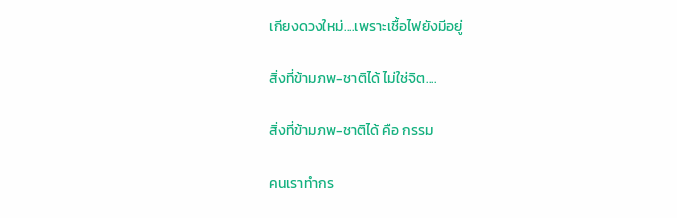เกียงดวงใหม่....เพราะเชื้อไฟยังมีอยู่

สิ่งที่ข้ามภพ-ชาติได้ ไม่ใช่จิต....

สิ่งที่ข้ามภพ-ชาติได้ คือ กรรม

คนเราทำกร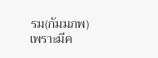รม(กัมมภพ)เพราะมีค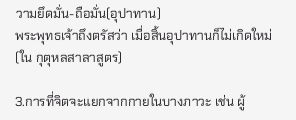วามยึดมั่น-ถือมั่น(อุปาทาน)
พระพุทธเจ้าถึงตรัสว่า เมื่อสิ้นอุปาทานก็ไม่เกิดใหม่(ใน กุตุหลสาลาสูตร)

3.การที่จิตจะแยกจากกายในบางภาวะ เช่น ผู้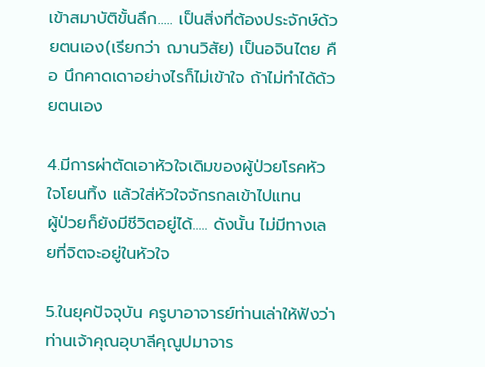เข้าสมาบัติขั้นลึก..... เป็นสิ่งที่ต้องประจักษ์ด้วยตนเอง(เรียกว่า ฌานวิสัย) เป็นอจินไตย คือ นึกคาดเดาอย่างไรก็ไม่เข้าใจ ถ้าไม่ทำได้ด้วยตนเอง

4.มีการผ่าตัดเอาหัวใจเดิมของผู้ป่วยโรคหัวใจโยนทิ้ง แล้วใส่หัวใจจักรกลเข้าไปแทน
ผู้ป่วยก็ยังมีชีวิตอยู่ได้..... ดังนั้น ไม่มีทางเลยที่จิตจะอยู่ในหัวใจ

5.ในยุคปัจจุบัน ครูบาอาจารย์ท่านเล่าให้ฟังว่า ท่านเจ้าคุณอุบาลีคุณูปมาจาร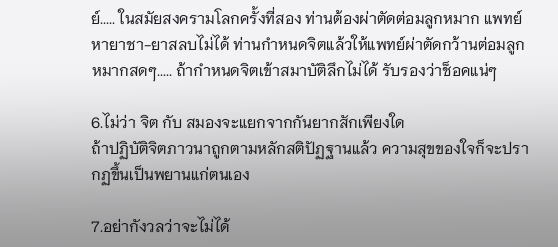ย์..... ในสมัยสงครามโลกครั้งที่สอง ท่านต้องผ่าตัดต่อมลูกหมาก แพทย์หายาชา-ยาสลบไม่ได้ ท่านกำหนดจิตแล้วให้แพทย์ผ่าตัดกว้านต่อมลูกหมากสดๆ..... ถ้ากำหนดจิตเข้าสมาบัติลึกไม่ได้ รับรองว่าช็อคแน่ๆ

6.ไม่ว่า จิต กับ สมองจะแยกจากกันยากสักเพียงใด
ถ้าปฏิบัติจิตภาวนาถูกตามหลักสติปัฏฐานแล้ว ความสุขของใจก็จะปรากฏขึ้นเป็นพยานแก่ตนเอง

7.อย่ากังวลว่าจะไม่ได้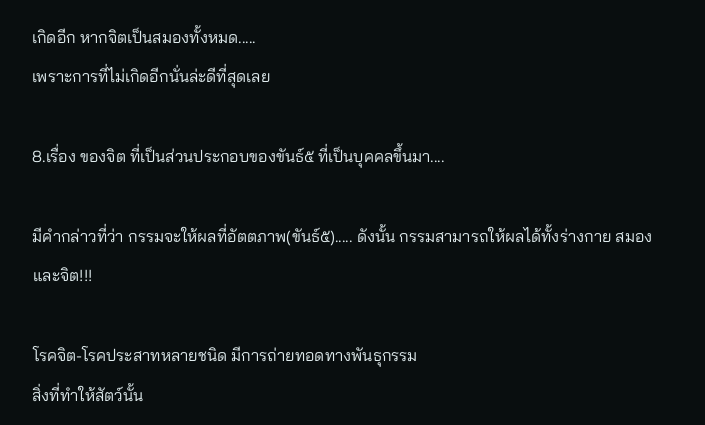เกิดอีก หากจิตเป็นสมองทั้งหมด.....
เพราะการที่ไม่เกิดอีกนั่นล่ะดีที่สุดเลย

8.เรื่อง ของจิต ที่เป็นส่วนประกอบของขันธ์๕ ที่เป็นบุคคลขึ้นมา....

มีคำกล่าวที่ว่า กรรมจะให้ผลที่อัตตภาพ(ขันธ์๕)..... ดังนั้น กรรมสามารถให้ผลได้ทั้งร่างกาย สมอง และจิต!!!

โรคจิต-โรคประสาทหลายชนิด มีการถ่ายทอดทางพันธุกรรม
สิ่งที่ทำให้สัตว์นั้น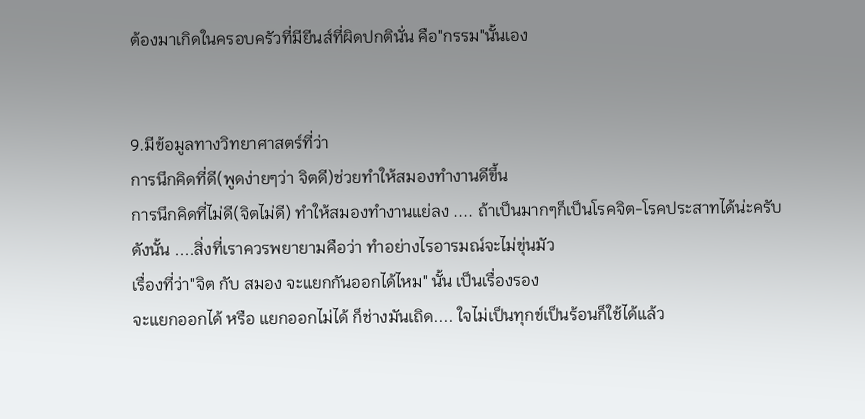ต้องมาเกิดในครอบครัวที่มียีนส์ที่ผิดปกตินั่น คือ"กรรม"นั้นเอง


9.มีข้อมูลทางวิทยาศาสตร์ที่ว่า
การนึกคิดที่ดี(พูดง่ายๆว่า จิตดี)ช่วยทำให้สมองทำงานดีขึ้น
การนึกคิดที่ไม่ดี(จิตไม่ดี) ทำให้สมองทำงานแย่ลง .... ถ้าเป็นมากๆก็เป็นโรคจิต-โรคประสาทได้น่ะครับ
ดังนั้น ....สิ่งที่เราควรพยายามคือว่า ทำอย่างไรอารมณ์จะไม่ขุ่นมัว
เรื่องที่ว่า"จิต กับ สมอง จะแยกกันออกได้ไหม" นั้น เป็นเรื่องรอง
จะแยกออกได้ หรือ แยกออกไม่ได้ ก็ช่างมันเถิด.... ใจไม่เป็นทุกข์เป็นร้อนก็ใช้ได้แล้ว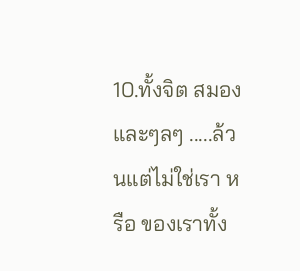10.ทั้งจิต สมอง และๆลๆ .....ล้วนแต่ไม่ใช่เรา หรือ ของเราทั้ง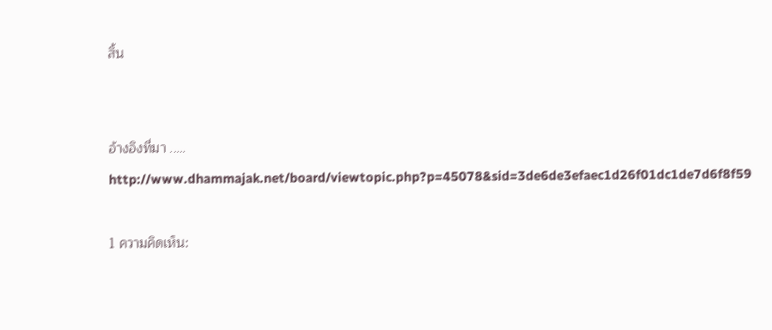สิ้น


อ้างอิงที่มา ..... http://www.dhammajak.net/board/viewtopic.php?p=45078&sid=3de6de3efaec1d26f01dc1de7d6f8f59

1 ความคิดเห็น: